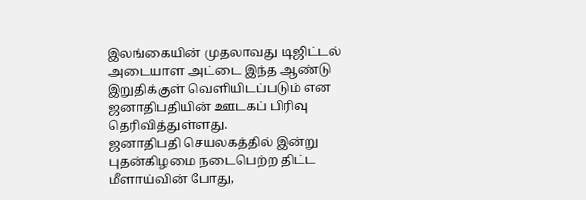இலங்கையின் முதலாவது டிஜிட்டல் அடையாள அட்டை இந்த ஆண்டு இறுதிக்குள் வெளியிடப்படும் என ஜனாதிபதியின் ஊடகப் பிரிவு தெரிவித்துள்ளது.
ஜனாதிபதி செயலகத்தில் இன்று புதன்கிழமை நடைபெற்ற திட்ட மீளாய்வின் போது,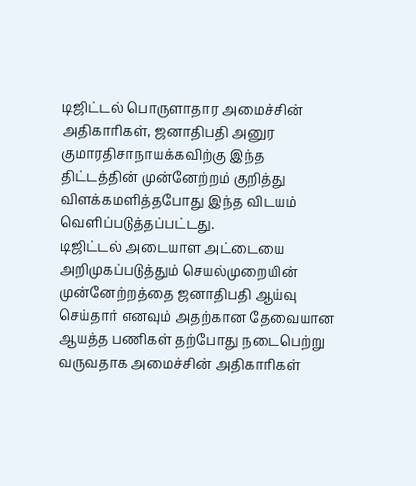டிஜிட்டல் பொருளாதார அமைச்சின் அதிகாரிகள், ஜனாதிபதி அனுர குமாரதிசாநாயக்கவிற்கு இந்த திட்டத்தின் முன்னேற்றம் குறித்து விளக்கமளித்தபோது இந்த விடயம் வெளிப்படுத்தப்பட்டது.
டிஜிட்டல் அடையாள அட்டையை அறிமுகப்படுத்தும் செயல்முறையின் முன்னேற்றத்தை ஜனாதிபதி ஆய்வு செய்தார் எனவும் அதற்கான தேவையான ஆயத்த பணிகள் தற்போது நடைபெற்று வருவதாக அமைச்சின் அதிகாரிகள்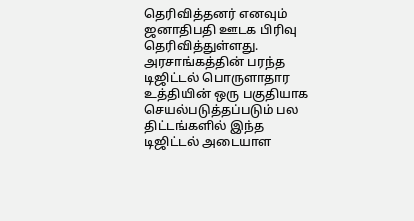தெரிவித்தனர் எனவும் ஜனாதிபதி ஊடக பிரிவு தெரிவித்துள்ளது.
அரசாங்கத்தின் பரந்த டிஜிட்டல் பொருளாதார உத்தியின் ஒரு பகுதியாக செயல்படுத்தப்படும் பல திட்டங்களில் இந்த டிஜிட்டல் அடையாள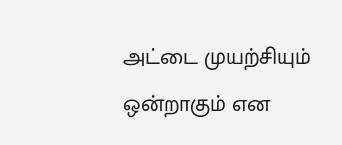அட்டை முயற்சியும் ஒன்றாகும் என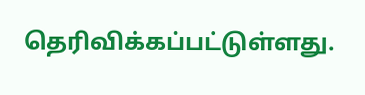தெரிவிக்கப்பட்டுள்ளது.